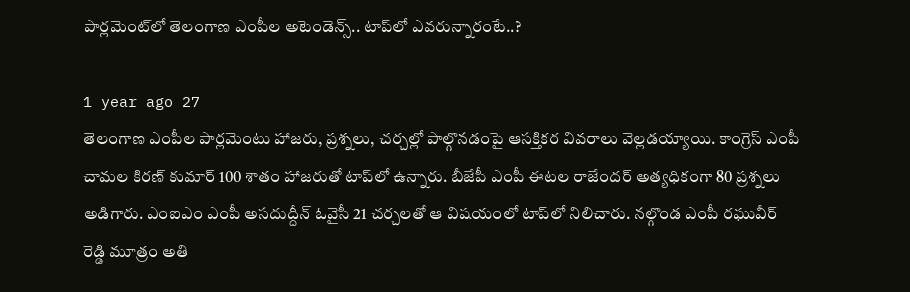పార్లమెంట్‌లో తెలంగాణ ఎంపీల అటెండెన్స్.. టాప్‌లో ఎవరున్నారంటే..?

1 year ago 27
తెలంగాణ ఎంపీల పార్లమెంటు హాజరు, ప్రశ్నలు, చర్చల్లో పాల్గొనడంపై ఆసక్తికర వివరాలు వెల్లడయ్యాయి. కాంగ్రెస్ ఎంపీ చామల కిరణ్ కుమార్ 100 శాతం హాజరుతో టాప్‌లో ఉన్నారు. బీజేపీ ఎంపీ ఈటల రాజేందర్ అత్యధికంగా 80 ప్రశ్నలు అడిగారు. ఎంఐఎం ఎంపీ అసదుద్దీన్ ఓవైసీ 21 చర్చలతో ఆ విషయంలో టాప్‌లో నిలిచారు. నల్గొండ ఎంపీ రఘువీర్ రెడ్డి మూత్రం అతి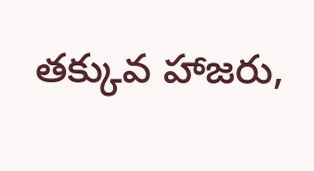తక్కువ హాజరు,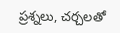ప్రశ్నలు, చర్చలతో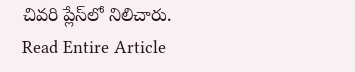చివరి ప్లేస్‌లో నిలిచారు.
Read Entire Article